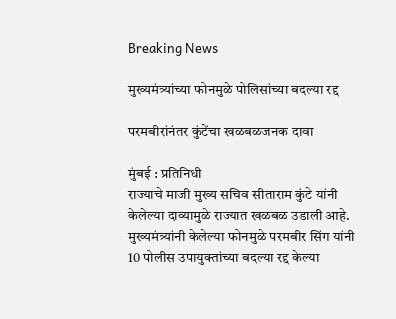Breaking News

मुख्यमंत्र्यांच्या फोनमुळे पोलिसांच्या बदल्या रद्द

परमबीरांनंतर कुंटेंचा खळबळजनक दावा

मुंबई : प्रतिनिधी
राज्याचे माजी मुख्य सचिव सीताराम कुंटे यांनी केलेल्या दाव्यामुळे राज्यात खळबळ उडाली आहे. मुख्यमंत्र्यांनी केलेल्या फोनमुळे परमबीर सिंग यांनी 10 पोलीस उपायुक्तांच्या बदल्या रद्द केल्या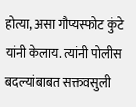होत्या, असा गौप्यस्फोट कुंटे यांनी केलाय. त्यांनी पोलीस बदल्यांबाबत सक्तवसुली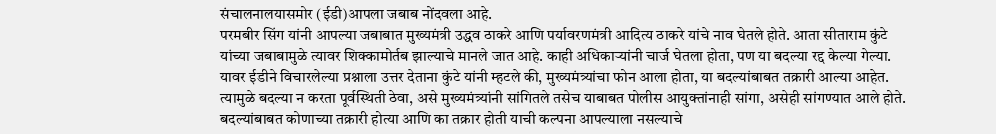संचालनालयासमोर (ईडी)आपला जबाब नोंदवला आहे.
परमबीर सिंग यांनी आपल्या जबाबात मुख्यमंत्री उद्धव ठाकरे आणि पर्यावरणमंत्री आदित्य ठाकरे यांचे नाव घेतले होते. आता सीताराम कुंटे यांच्या जबाबामुळे त्यावर शिक्कामोर्तब झाल्याचे मानले जात आहे. काही अधिकार्‍यांनी चार्ज घेतला होता, पण या बदल्या रद्द केल्या गेल्या. यावर ईडीने विचारलेल्या प्रश्नाला उत्तर देताना कुंटे यांनी म्हटले की, मुख्यमंत्र्यांचा फोन आला होता, या बदल्यांबाबत तक्रारी आल्या आहेत. त्यामुळे बदल्या न करता पूर्वस्थिती ठेवा, असे मुख्यमंत्र्यांनी सांगितले तसेच याबाबत पोलीस आयुक्तांनाही सांगा, असेही सांगण्यात आले होते.
बदल्यांबाबत कोणाच्या तक्रारी होत्या आणि का तक्रार होती याची कल्पना आपल्याला नसल्याचे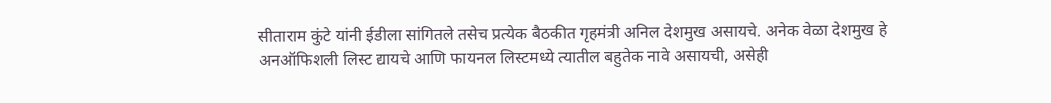सीताराम कुंटे यांनी ईडीला सांगितले तसेच प्रत्येक बैठकीत गृहमंत्री अनिल देशमुख असायचे. अनेक वेळा देशमुख हे अनऑफिशली लिस्ट द्यायचे आणि फायनल लिस्टमध्ये त्यातील बहुतेक नावे असायची, असेही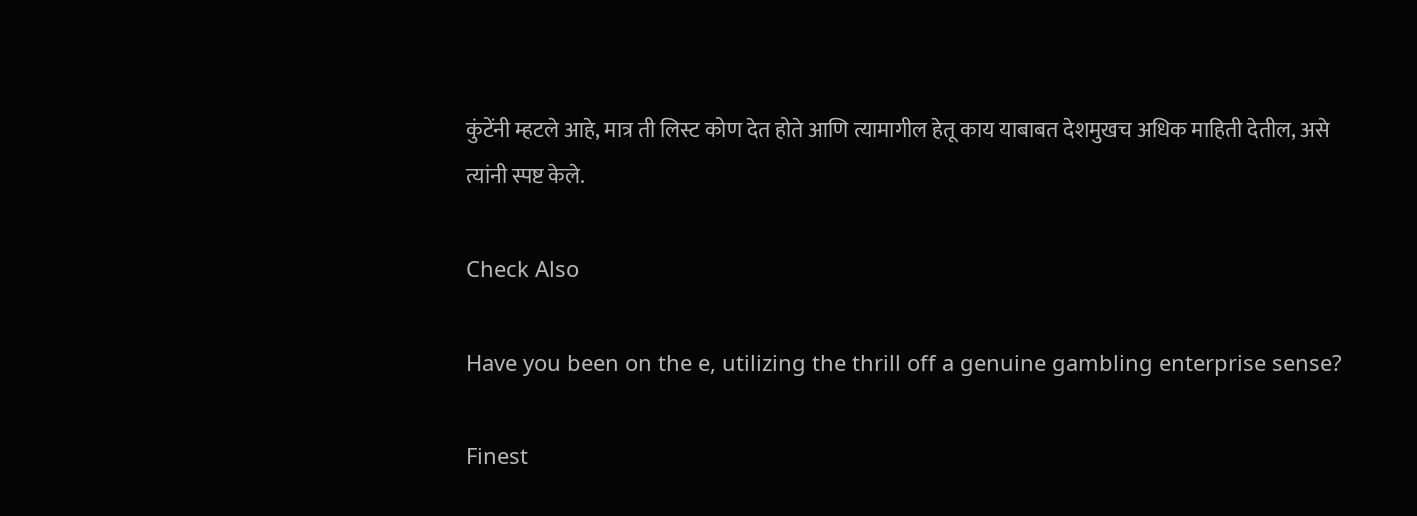कुंटेंनी म्हटले आहे, मात्र ती लिस्ट कोण देत होते आणि त्यामागील हेतू काय याबाबत देशमुखच अधिक माहिती देतील, असे त्यांनी स्पष्ट केले.

Check Also

Have you been on the e, utilizing the thrill off a genuine gambling enterprise sense?

Finest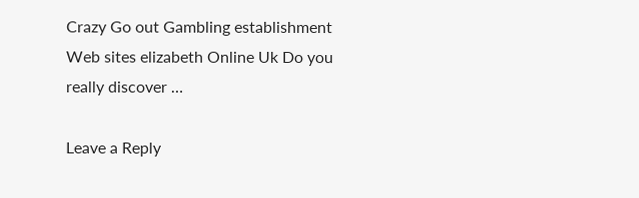Crazy Go out Gambling establishment Web sites elizabeth Online Uk Do you really discover …

Leave a Reply